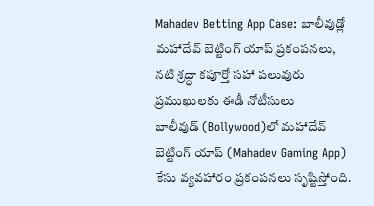Mahadev Betting App Case: బాలీవుడ్లో మహాదేవ్ బెట్టింగ్ యాప్ ప్రకంపనలు, నటి శ్రద్ధా కపూర్తో సహా పలువురు ప్రముఖులకు ఈడీ నోటీసులు
బాలీవుడ్ (Bollywood)లో మహాదేవ్ బెట్టింగ్ యాప్ (Mahadev Gaming App) కేసు వ్యవహారం ప్రకంపనలు సృష్టిస్తోంది.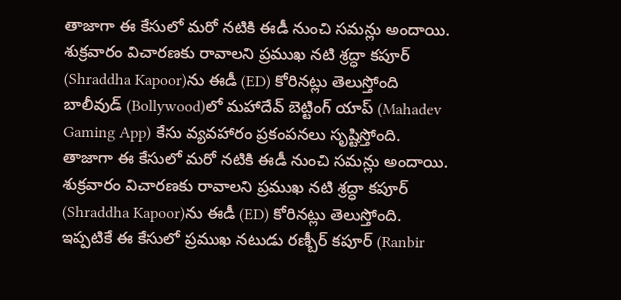తాజాగా ఈ కేసులో మరో నటికి ఈడీ నుంచి సమన్లు అందాయి. శుక్రవారం విచారణకు రావాలని ప్రముఖ నటి శ్రద్ధా కపూర్ (Shraddha Kapoor)ను ఈడీ (ED) కోరినట్లు తెలుస్తోంది
బాలీవుడ్ (Bollywood)లో మహాదేవ్ బెట్టింగ్ యాప్ (Mahadev Gaming App) కేసు వ్యవహారం ప్రకంపనలు సృష్టిస్తోంది. తాజాగా ఈ కేసులో మరో నటికి ఈడీ నుంచి సమన్లు అందాయి. శుక్రవారం విచారణకు రావాలని ప్రముఖ నటి శ్రద్ధా కపూర్ (Shraddha Kapoor)ను ఈడీ (ED) కోరినట్లు తెలుస్తోంది.
ఇప్పటికే ఈ కేసులో ప్రముఖ నటుడు రణ్బీర్ కపూర్ (Ranbir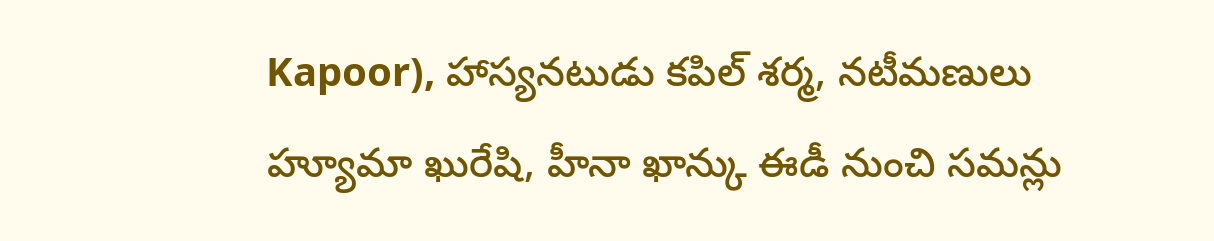Kapoor), హాస్యనటుడు కపిల్ శర్మ, నటీమణులు హ్యూమా ఖురేషి, హీనా ఖాన్కు ఈడీ నుంచి సమన్లు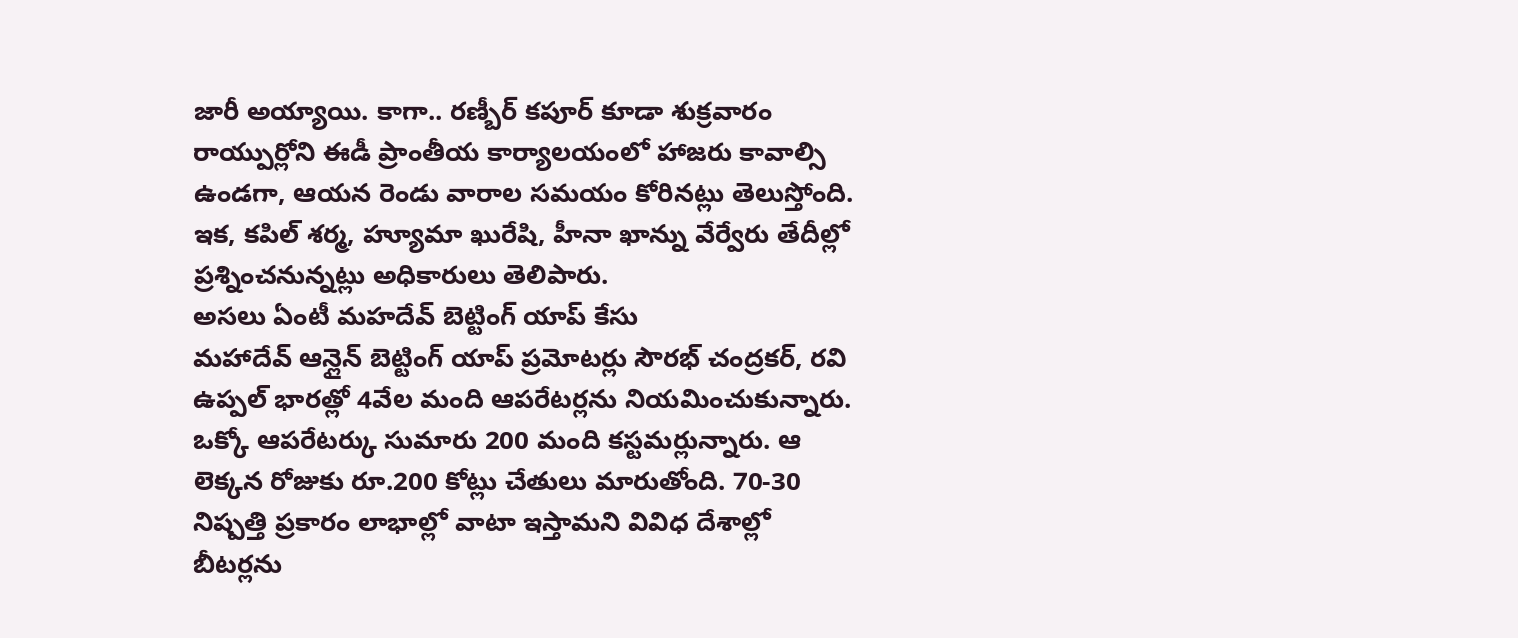జారీ అయ్యాయి. కాగా.. రణ్బీర్ కపూర్ కూడా శుక్రవారం రాయ్పుర్లోని ఈడీ ప్రాంతీయ కార్యాలయంలో హాజరు కావాల్సి ఉండగా, ఆయన రెండు వారాల సమయం కోరినట్లు తెలుస్తోంది. ఇక, కపిల్ శర్మ, హ్యూమా ఖురేషి, హీనా ఖాన్ను వేర్వేరు తేదీల్లో ప్రశ్నించనున్నట్లు అధికారులు తెలిపారు.
అసలు ఏంటీ మహదేవ్ బెట్టింగ్ యాప్ కేసు
మహాదేవ్ ఆన్లైన్ బెట్టింగ్ యాప్ ప్రమోటర్లు సౌరభ్ చంద్రకర్, రవి ఉప్పల్ భారత్లో 4వేల మంది ఆపరేటర్లను నియమించుకున్నారు. ఒక్కో ఆపరేటర్కు సుమారు 200 మంది కస్టమర్లున్నారు. ఆ లెక్కన రోజుకు రూ.200 కోట్లు చేతులు మారుతోంది. 70-30 నిష్పత్తి ప్రకారం లాభాల్లో వాటా ఇస్తామని వివిధ దేశాల్లో బీటర్లను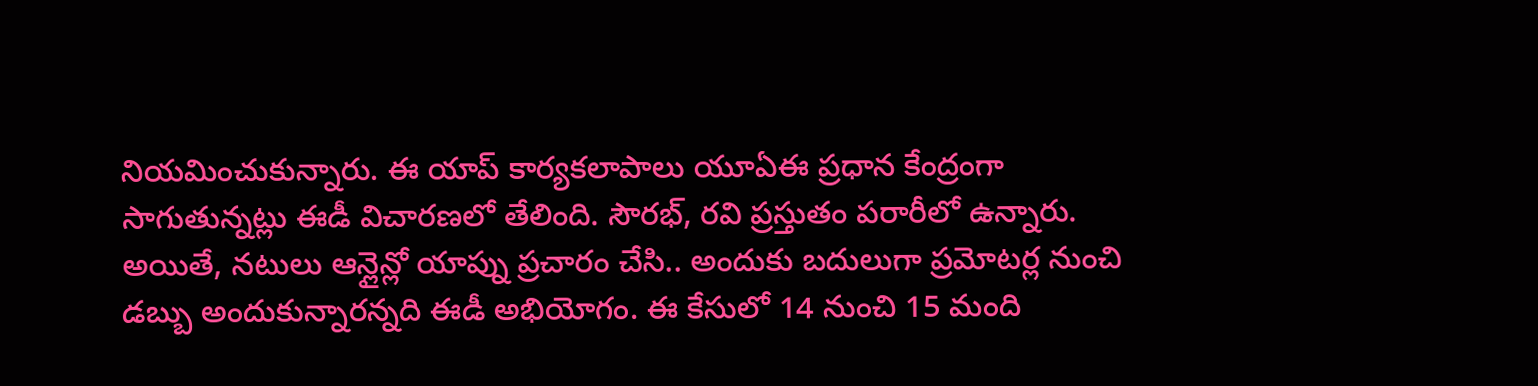నియమించుకున్నారు. ఈ యాప్ కార్యకలాపాలు యూఏఈ ప్రధాన కేంద్రంగా సాగుతున్నట్లు ఈడీ విచారణలో తేలింది. సౌరభ్, రవి ప్రస్తుతం పరారీలో ఉన్నారు.
అయితే, నటులు ఆన్లైన్లో యాప్ను ప్రచారం చేసి.. అందుకు బదులుగా ప్రమోటర్ల నుంచి డబ్బు అందుకున్నారన్నది ఈడీ అభియోగం. ఈ కేసులో 14 నుంచి 15 మంది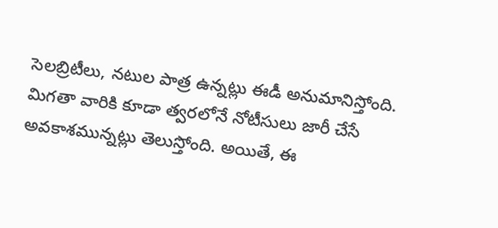సెలబ్రిటీలు, నటుల పాత్ర ఉన్నట్లు ఈడీ అనుమానిస్తోంది. మిగతా వారికి కూడా త్వరలోనే నోటీసులు జారీ చేసే అవకాశమున్నట్లు తెలుస్తోంది. అయితే, ఈ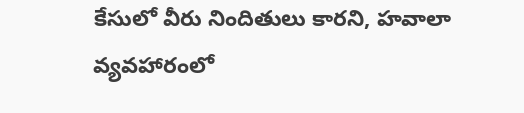కేసులో వీరు నిందితులు కారని, హవాలా వ్యవహారంలో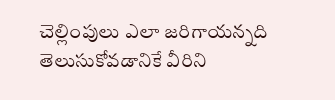చెల్లింపులు ఎలా జరిగాయన్నది తెలుసుకోవడానికే వీరిని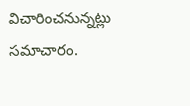విచారించనున్నట్లు సమాచారం.